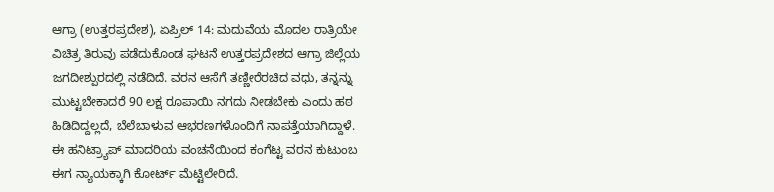ಆಗ್ರಾ (ಉತ್ತರಪ್ರದೇಶ), ಏಪ್ರಿಲ್ 14: ಮದುವೆಯ ಮೊದಲ ರಾತ್ರಿಯೇ ವಿಚಿತ್ರ ತಿರುವು ಪಡೆದುಕೊಂಡ ಘಟನೆ ಉತ್ತರಪ್ರದೇಶದ ಆಗ್ರಾ ಜಿಲ್ಲೆಯ ಜಗದೀಶ್ಪುರದಲ್ಲಿ ನಡೆದಿದೆ. ವರನ ಆಸೆಗೆ ತಣ್ಣೀರೆರಚಿದ ವಧು, ತನ್ನನ್ನು ಮುಟ್ಟಬೇಕಾದರೆ 90 ಲಕ್ಷ ರೂಪಾಯಿ ನಗದು ನೀಡಬೇಕು ಎಂದು ಹಠ ಹಿಡಿದಿದ್ದಲ್ಲದೆ, ಬೆಲೆಬಾಳುವ ಆಭರಣಗಳೊಂದಿಗೆ ನಾಪತ್ತೆಯಾಗಿದ್ದಾಳೆ. ಈ ಹನಿಟ್ರ್ಯಾಪ್ ಮಾದರಿಯ ವಂಚನೆಯಿಂದ ಕಂಗೆಟ್ಟ ವರನ ಕುಟುಂಬ ಈಗ ನ್ಯಾಯಕ್ಕಾಗಿ ಕೋರ್ಟ್ ಮೆಟ್ಟಿಲೇರಿದೆ.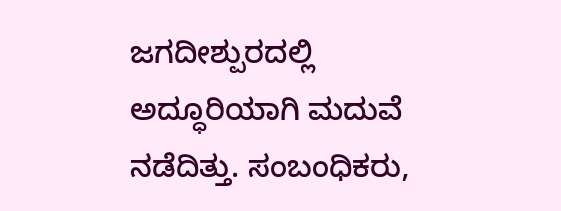ಜಗದೀಶ್ಪುರದಲ್ಲಿ ಅದ್ಧೂರಿಯಾಗಿ ಮದುವೆ ನಡೆದಿತ್ತು. ಸಂಬಂಧಿಕರು,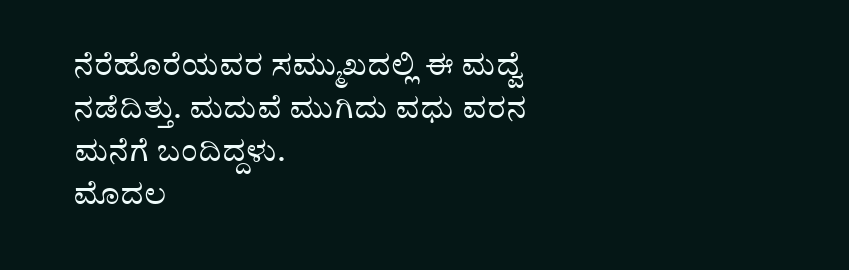ನೆರೆಹೊರೆಯವರ ಸಮ್ಮುಖದಲ್ಲಿ ಈ ಮದ್ವೆ ನಡೆದಿತ್ತು. ಮದುವೆ ಮುಗಿದು ವಧು ವರನ ಮನೆಗೆ ಬಂದಿದ್ದಳು.
ಮೊದಲ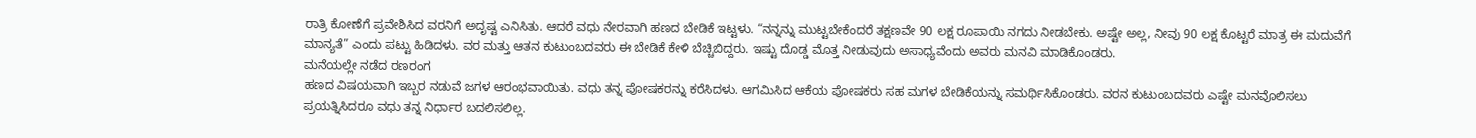ರಾತ್ರಿ ಕೋಣೆಗೆ ಪ್ರವೇಶಿಸಿದ ವರನಿಗೆ ಅದೃಷ್ಟ ಎನಿಸಿತು. ಆದರೆ ವಧು ನೇರವಾಗಿ ಹಣದ ಬೇಡಿಕೆ ಇಟ್ಟಳು. “ನನ್ನನ್ನು ಮುಟ್ಟಬೇಕೆಂದರೆ ತಕ್ಷಣವೇ 90 ಲಕ್ಷ ರೂಪಾಯಿ ನಗದು ನೀಡಬೇಕು. ಅಷ್ಟೇ ಅಲ್ಲ, ನೀವು 90 ಲಕ್ಷ ಕೊಟ್ಟರೆ ಮಾತ್ರ ಈ ಮದುವೆಗೆ ಮಾನ್ಯತೆ” ಎಂದು ಪಟ್ಟು ಹಿಡಿದಳು. ವರ ಮತ್ತು ಆತನ ಕುಟುಂಬದವರು ಈ ಬೇಡಿಕೆ ಕೇಳಿ ಬೆಚ್ಚಿಬಿದ್ದರು. ಇಷ್ಟು ದೊಡ್ಡ ಮೊತ್ತ ನೀಡುವುದು ಅಸಾಧ್ಯವೆಂದು ಅವರು ಮನವಿ ಮಾಡಿಕೊಂಡರು.
ಮನೆಯಲ್ಲೇ ನಡೆದ ರಣರಂಗ
ಹಣದ ವಿಷಯವಾಗಿ ಇಬ್ಬರ ನಡುವೆ ಜಗಳ ಆರಂಭವಾಯಿತು. ವಧು ತನ್ನ ಪೋಷಕರನ್ನು ಕರೆಸಿದಳು. ಆಗಮಿಸಿದ ಆಕೆಯ ಪೋಷಕರು ಸಹ ಮಗಳ ಬೇಡಿಕೆಯನ್ನು ಸಮರ್ಥಿಸಿಕೊಂಡರು. ವರನ ಕುಟುಂಬದವರು ಎಷ್ಟೇ ಮನವೊಲಿಸಲು ಪ್ರಯತ್ನಿಸಿದರೂ ವಧು ತನ್ನ ನಿರ್ಧಾರ ಬದಲಿಸಲಿಲ್ಲ.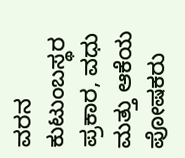ವರನ ಕುಟುಂಬಸ್ಥರ ಪ್ರಕಾರ, ವಧು ಮತ್ತು ಆಕೆಯ ಪೋಷಕರು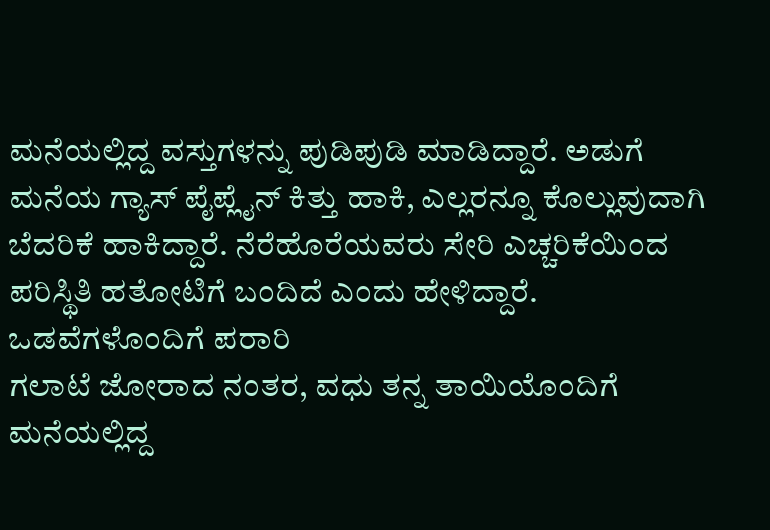ಮನೆಯಲ್ಲಿದ್ದ ವಸ್ತುಗಳನ್ನು ಪುಡಿಪುಡಿ ಮಾಡಿದ್ದಾರೆ. ಅಡುಗೆ ಮನೆಯ ಗ್ಯಾಸ್ ಪೈಪ್ಲೈನ್ ಕಿತ್ತು ಹಾಕಿ, ಎಲ್ಲರನ್ನೂ ಕೊಲ್ಲುವುದಾಗಿ ಬೆದರಿಕೆ ಹಾಕಿದ್ದಾರೆ. ನೆರೆಹೊರೆಯವರು ಸೇರಿ ಎಚ್ಚರಿಕೆಯಿಂದ ಪರಿಸ್ಥಿತಿ ಹತೋಟಿಗೆ ಬಂದಿದೆ ಎಂದು ಹೇಳಿದ್ದಾರೆ.
ಒಡವೆಗಳೊಂದಿಗೆ ಪರಾರಿ
ಗಲಾಟೆ ಜೋರಾದ ನಂತರ, ವಧು ತನ್ನ ತಾಯಿಯೊಂದಿಗೆ ಮನೆಯಲ್ಲಿದ್ದ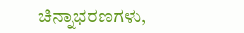ಚಿನ್ನಾಭರಣಗಳು,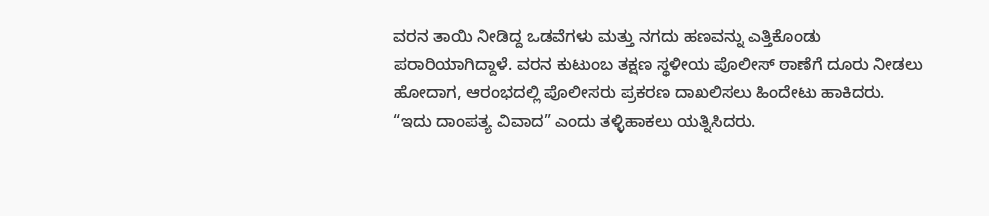ವರನ ತಾಯಿ ನೀಡಿದ್ದ ಒಡವೆಗಳು ಮತ್ತು ನಗದು ಹಣವನ್ನು ಎತ್ತಿಕೊಂಡು ಪರಾರಿಯಾಗಿದ್ದಾಳೆ. ವರನ ಕುಟುಂಬ ತಕ್ಷಣ ಸ್ಥಳೀಯ ಪೊಲೀಸ್ ಠಾಣೆಗೆ ದೂರು ನೀಡಲು ಹೋದಾಗ, ಆರಂಭದಲ್ಲಿ ಪೊಲೀಸರು ಪ್ರಕರಣ ದಾಖಲಿಸಲು ಹಿಂದೇಟು ಹಾಕಿದರು. “ಇದು ದಾಂಪತ್ಯ ವಿವಾದ” ಎಂದು ತಳ್ಳಿಹಾಕಲು ಯತ್ನಿಸಿದರು.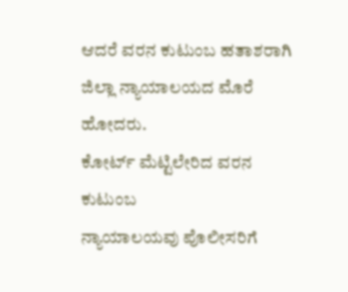ಆದರೆ ವರನ ಕುಟುಂಬ ಹತಾಶರಾಗಿ ಜಿಲ್ಲಾ ನ್ಯಾಯಾಲಯದ ಮೊರೆ ಹೋದರು.
ಕೋರ್ಟ್ ಮೆಟ್ಟಿಲೇರಿದ ವರನ ಕುಟುಂಬ
ನ್ಯಾಯಾಲಯವು ಪೊಲೀಸರಿಗೆ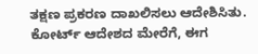ತಕ್ಷಣ ಪ್ರಕರಣ ದಾಖಲಿಸಲು ಆದೇಶಿಸಿತು. ಕೋರ್ಟ್ ಆದೇಶದ ಮೇರೆಗೆ, ಈಗ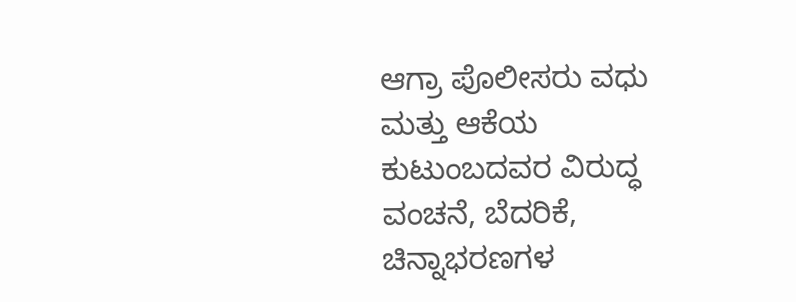ಆಗ್ರಾ ಪೊಲೀಸರು ವಧು ಮತ್ತು ಆಕೆಯ ಕುಟುಂಬದವರ ವಿರುದ್ಧ ವಂಚನೆ, ಬೆದರಿಕೆ, ಚಿನ್ನಾಭರಣಗಳ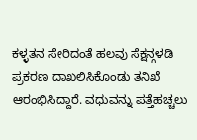ಕಳ್ಳತನ ಸೇರಿದಂತೆ ಹಲವು ಸೆಕ್ಷನ್ಗಳಡಿ ಪ್ರಕರಣ ದಾಖಲಿಸಿಕೊಂಡು ತನಿಖೆ ಆರಂಭಿಸಿದ್ದಾರೆ. ವಧುವನ್ನು ಪತ್ತೆಹಚ್ಚಲು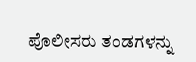ಪೊಲೀಸರು ತಂಡಗಳನ್ನು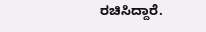ರಚಿಸಿದ್ದಾರೆ.